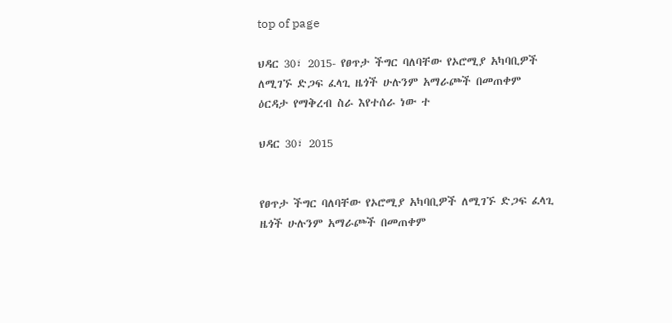top of page

ህዳር 30፣ 2015- የፀጥታ ችግር ባለባቸው የኦሮሚያ አካባቢዎች ለሚገኙ ድጋፍ ፈላጊ ዜጎች ሁሉንም አማራጮች በመጠቀም ዕርዳታ የማቅረብ ስራ እየተሰራ ነው ተ

ህዳር 30፣ 2015


የፀጥታ ችግር ባለባቸው የኦሮሚያ አካባቢዎች ለሚገኙ ድጋፍ ፈላጊ ዜጎች ሁሉንም አማራጮች በመጠቀም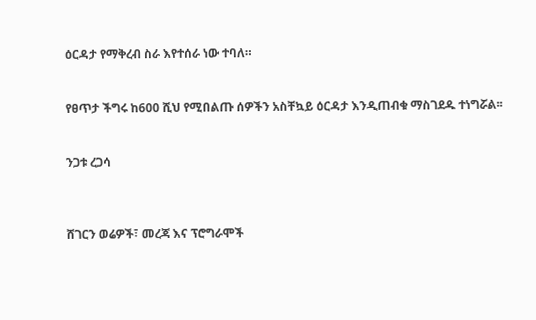ዕርዳታ የማቅረብ ስራ እየተሰራ ነው ተባለ።


የፀጥታ ችግሩ ከ600 ሺህ የሚበልጡ ሰዎችን አስቸኳይ ዕርዳታ እንዲጠብቁ ማስገደዱ ተነግሯል፡፡


ንጋቱ ረጋሳ



ሸገርን ወሬዎች፣ መረጃ እና ፕሮግራሞች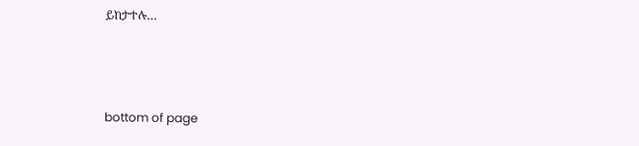ይከታተሉ…



bottom of page